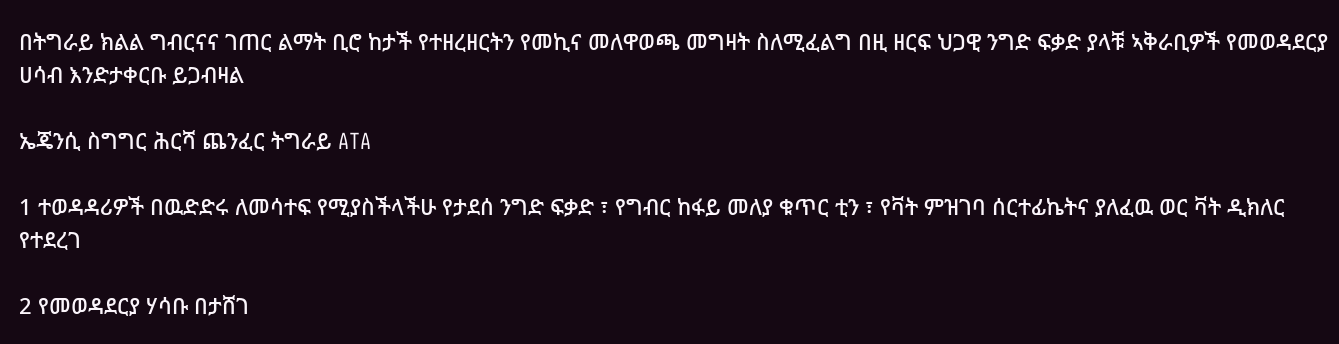በትግራይ ክልል ግብርናና ገጠር ልማት ቢሮ ከታች የተዘረዘርትን የመኪና መለዋወጫ መግዛት ስለሚፈልግ በዚ ዘርፍ ህጋዊ ንግድ ፍቃድ ያላቹ ኣቅራቢዎች የመወዳደርያ ሀሳብ እንድታቀርቡ ይጋብዛል

ኤጄንሲ ስግግር ሕርሻ ጨንፈር ትግራይ ATA

1 ተወዳዳሪዎች በዉድድሩ ለመሳተፍ የሚያስችላችሁ የታደሰ ንግድ ፍቃድ ፣ የግብር ከፋይ መለያ ቁጥር ቲን ፣ የቫት ምዝገባ ሰርተፊኬትና ያለፈዉ ወር ቫት ዲክለር የተደረገ

2 የመወዳደርያ ሃሳቡ በታሸገ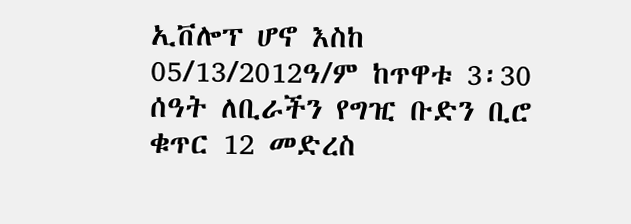ኢቨሎፕ ሆኖ እስከ 05/13/2012ዓ/ም ከጥዋቱ 3፡30 ሰዓት ለቢራችን የግዢ ቡድን ቢሮ ቁጥር 12 መድረስ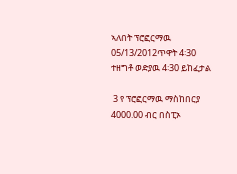ኣለበት ፕሮፎርማዉ 05/13/2012ጥዋት 4፡30 ተዘግቶ ወድያዉ 4፡30 ይከፈታል

 3 የ ፕሮፎርማዉ ማስከበርያ 4000.00 ብር በስፒኦ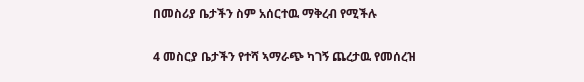በመስሪያ ቤታችን ስም አሰርተዉ ማቅረብ የሚችሉ

4 መስርያ ቤታችን የተሻ ኣማራጭ ካገኝ ጨረታዉ የመሰረዝ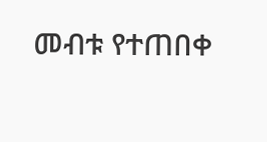መብቱ የተጠበቀ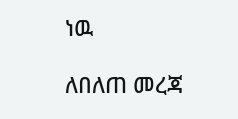ነዉ

ለበለጠ መረጃ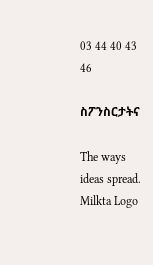03 44 40 43 46

ስፖንስርታትና

The ways ideas spread.
Milkta Logo